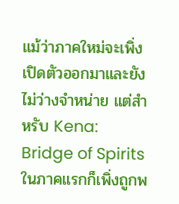แม้ว่าภาคใหม่จะเพิ่งเปิดตัวออกมาและยังไม่ว่างจำหน่าย แต่สำหรับ Kena: Bridge of Spirits ในภาคแรกก็เพิ่งถูกพ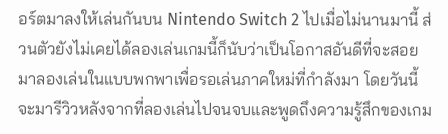อร์ตมาลงให้เล่นกันบน Nintendo Switch 2 ไปเมื่อไม่นานมานี้ ส่วนตัวยังไม่เคยได้ลองเล่นเกมนี้ก็นับว่าเป็นโอกาสอันดีที่จะสอยมาลองเล่นในแบบพกพาเพื่อรอเล่นภาคใหม่ที่กำลังมา โดยวันนี้จะมารีวิวหลังจากที่ลองเล่นไปจนจบและพูดถึงความรู้สึกของเกม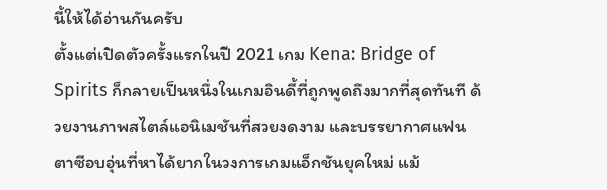นี้ให้ได้อ่านกันครับ
ตั้งแต่เปิดตัวครั้งแรกในปี 2021 เกม Kena: Bridge of Spirits ก็กลายเป็นหนึ่งในเกมอินดี้ที่ถูกพูดถึงมากที่สุดทันที ด้วยงานภาพสไตล์แอนิเมชันที่สวยงดงาม และบรรยากาศแฟนตาซีอบอุ่นที่หาได้ยากในวงการเกมแอ็กชันยุคใหม่ แม้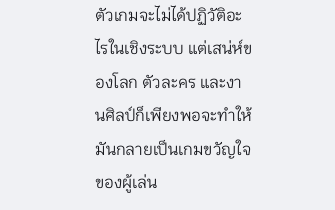ตัวเกมจะไม่ได้ปฏิวัติอะไรในเชิงระบบ แต่เสน่ห์ของโลก ตัวละคร และงานศิลป์ก็เพียงพอจะทำให้มันกลายเป็นเกมขวัญใจของผู้เล่น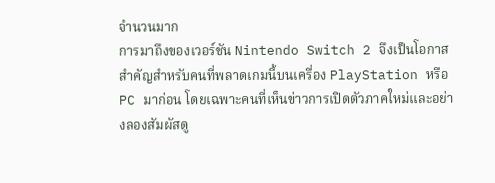จำนวนมาก
การมาถึงของเวอร์ชัน Nintendo Switch 2 จึงเป็นโอกาสสำคัญสำหรับคนที่พลาดเกมนี้บนเครื่อง PlayStation หรือ PC มาก่อน โดยเฉพาะคนที่เห็นข่าวการเปิดตัวภาคใหม่และอย่างลองสัมผัสดู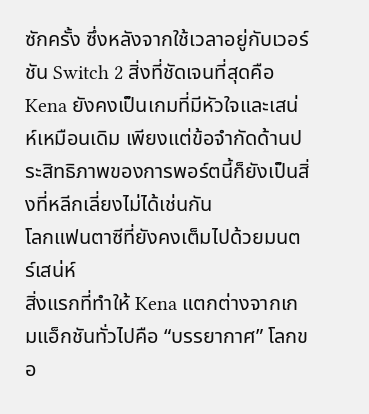ซักครั้ง ซึ่งหลังจากใช้เวลาอยู่กับเวอร์ชัน Switch 2 สิ่งที่ชัดเจนที่สุดคือ Kena ยังคงเป็นเกมที่มีหัวใจและเสน่ห์เหมือนเดิม เพียงแต่ข้อจำกัดด้านประสิทธิภาพของการพอร์ตนี้ก็ยังเป็นสิ่งที่หลีกเลี่ยงไม่ได้เช่นกัน
โลกแฟนตาซีที่ยังคงเต็มไปด้วยมนตร์เสน่ห์
สิ่งแรกที่ทำให้ Kena แตกต่างจากเกมแอ็กชันทั่วไปคือ “บรรยากาศ” โลกขอ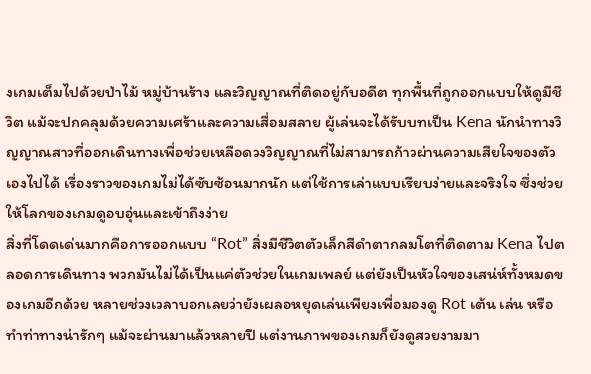งเกมเต็มไปด้วยป่าไม้ หมู่บ้านร้าง และวิญญาณที่ติดอยู่กับอดีต ทุกพื้นที่ถูกออกแบบให้ดูมีชีวิต แม้จะปกคลุมด้วยความเศร้าและความเสื่อมสลาย ผู้เล่นจะได้รับบทเป็น Kena นักนำทางวิญญาณสาวที่ออกเดินทางเพื่อช่วยเหลือดวงวิญญาณที่ไม่สามารถก้าวผ่านความเสียใจของตัวเองไปได้ เรื่องราวของเกมไม่ได้ซับซ้อนมากนัก แต่ใช้การเล่าแบบเรียบง่ายและจริงใจ ซึ่งช่วยให้โลกของเกมดูอบอุ่นและเข้าถึงง่าย
สิ่งที่โดดเด่นมากคือการออกแบบ “Rot” สิ่งมีชีวิตตัวเล็กสีดำตากลมโตที่ติดตาม Kena ไปตลอดการเดินทาง พวกมันไม่ได้เป็นแค่ตัวช่วยในเกมเพลย์ แต่ยังเป็นหัวใจของเสน่ห์ทั้งหมดของเกมอีกด้วย หลายช่วงเวลาบอกเลยว่ายังเผลอหยุดเล่นเพียงเพื่อมองดู Rot เต้น เล่น หรือทำท่าทางน่ารักๆ แม้จะผ่านมาแล้วหลายปี แต่งานภาพของเกมก็ยังดูสวยงามมา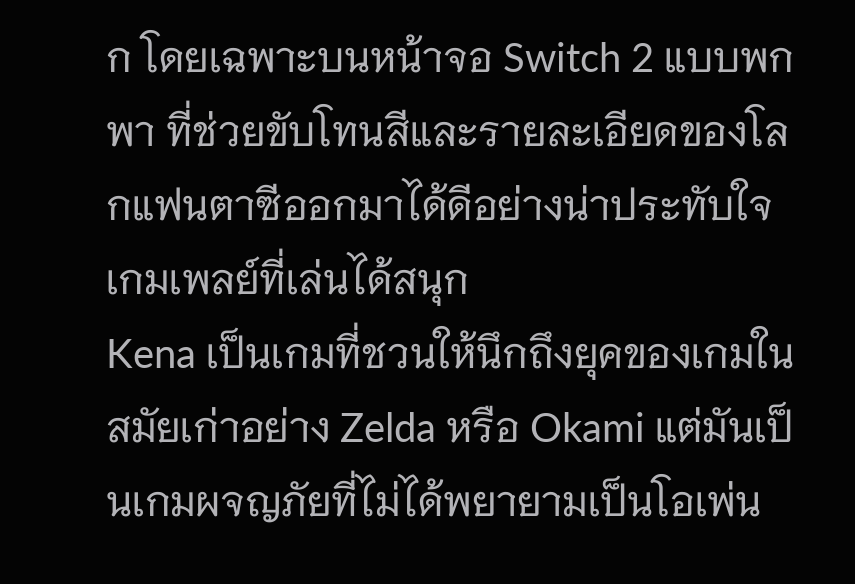ก โดยเฉพาะบนหน้าจอ Switch 2 แบบพกพา ที่ช่วยขับโทนสีและรายละเอียดของโลกแฟนตาซีออกมาได้ดีอย่างน่าประทับใจ
เกมเพลย์ที่เล่นได้สนุก
Kena เป็นเกมที่ชวนให้นึกถึงยุคของเกมในสมัยเก่าอย่าง Zelda หรือ Okami แต่มันเป็นเกมผจญภัยที่ไม่ได้พยายามเป็นโอเพ่น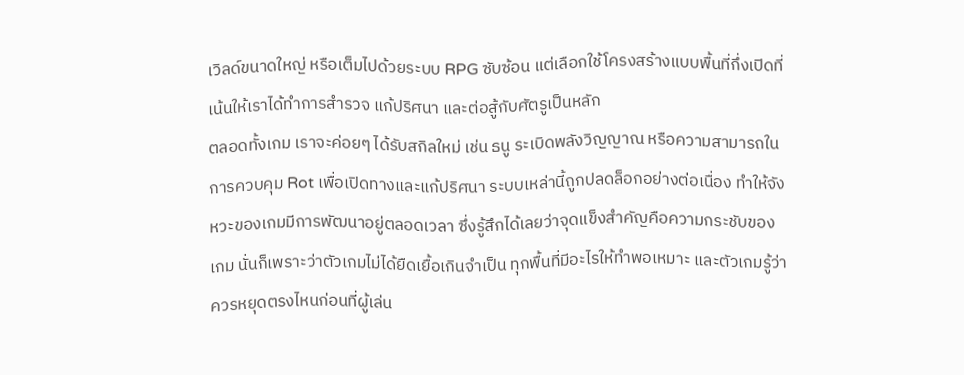เวิลด์ขนาดใหญ่ หรือเต็มไปด้วยระบบ RPG ซับซ้อน แต่เลือกใช้โครงสร้างแบบพื้นที่กึ่งเปิดที่เน้นให้เราได้ทำการสำรวจ แก้ปริศนา และต่อสู้กับศัตรูเป็นหลัก
ตลอดทั้งเกม เราจะค่อยๆ ได้รับสกิลใหม่ เช่น ธนู ระเบิดพลังวิญญาณ หรือความสามารถในการควบคุม Rot เพื่อเปิดทางและแก้ปริศนา ระบบเหล่านี้ถูกปลดล็อกอย่างต่อเนื่อง ทำให้จังหวะของเกมมีการพัฒนาอยู่ตลอดเวลา ซึ่งรู้สึกได้เลยว่าจุดแข็งสำคัญคือความกระชับของเกม นั่นก็เพราะว่าตัวเกมไม่ได้ยืดเยื้อเกินจำเป็น ทุกพื้นที่มีอะไรให้ทำพอเหมาะ และตัวเกมรู้ว่าควรหยุดตรงไหนก่อนที่ผู้เล่น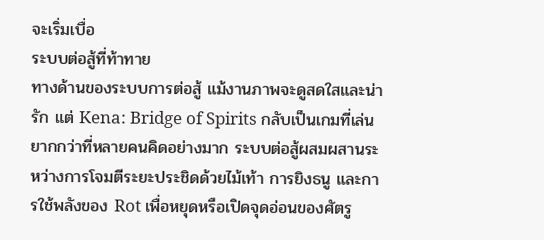จะเริ่มเบื่อ
ระบบต่อสู้ที่ท้าทาย
ทางด้านของระบบการต่อสู้ แม้งานภาพจะดูสดใสและน่ารัก แต่ Kena: Bridge of Spirits กลับเป็นเกมที่เล่นยากกว่าที่หลายคนคิดอย่างมาก ระบบต่อสู้ผสมผสานระหว่างการโจมตีระยะประชิดด้วยไม้เท้า การยิงธนู และการใช้พลังของ Rot เพื่อหยุดหรือเปิดจุดอ่อนของศัตรู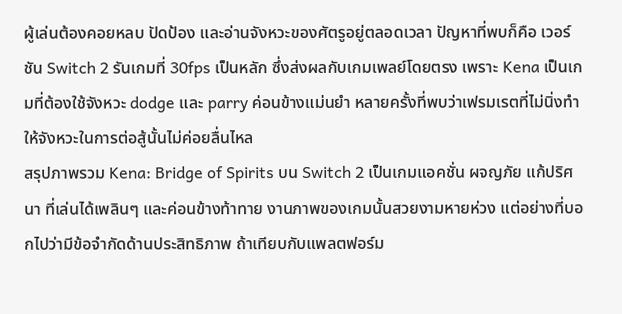ผู้เล่นต้องคอยหลบ ปัดป้อง และอ่านจังหวะของศัตรูอยู่ตลอดเวลา ปัญหาที่พบก็คือ เวอร์ชัน Switch 2 รันเกมที่ 30fps เป็นหลัก ซึ่งส่งผลกับเกมเพลย์โดยตรง เพราะ Kena เป็นเกมที่ต้องใช้จังหวะ dodge และ parry ค่อนข้างแม่นยำ หลายครั้งที่พบว่าเฟรมเรตที่ไม่นิ่งทำให้จังหวะในการต่อสู้นั้นไม่ค่อยลื่นไหล
สรุปภาพรวม Kena: Bridge of Spirits บน Switch 2 เป็นเกมแอคชั่น ผจญภัย แก้ปริศนา ที่เล่นได้เพลินๆ และค่อนข้างท้าทาย งานภาพของเกมนั้นสวยงามหายห่วง แต่อย่างที่บอกไปว่ามีข้อจำกัดด้านประสิทธิภาพ ถ้าเทียบกับแพลตฟอร์ม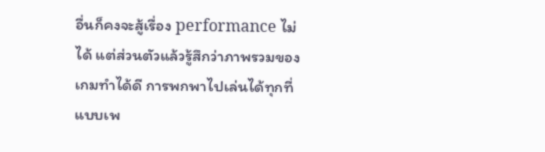อื่นก็คงจะสู้เรื่อง performance ไม่ได้ แต่ส่วนตัวแล้วรู้สึกว่าภาพรวมของเกมทำได้ดี การพกพาไปเล่นได้ทุกที่แบบเพ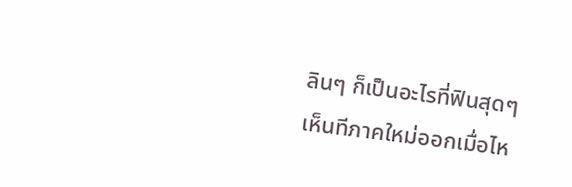ลินๆ ก็เป็นอะไรที่ฟินสุดๆ เห็นทีภาคใหม่ออกเมื่อไห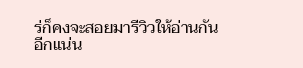ร่ก็คงจะสอยมารีวิวให้อ่านกันอีกแน่น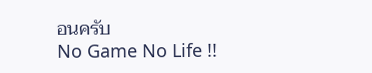อนครับ
No Game No Life !!